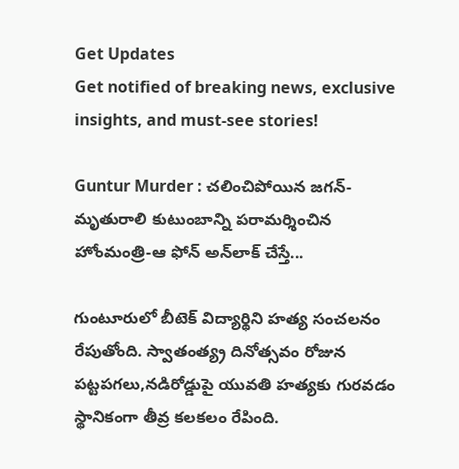Get Updates
Get notified of breaking news, exclusive insights, and must-see stories!

Guntur Murder : చలించిపోయిన జగన్-మృతురాలి కుటుంబాన్ని పరామర్శించిన హోంమంత్రి-ఆ ఫోన్ అన్‌లాక్ చేస్తే...

గుంటూరులో బీటెక్ విద్యార్థిని హత్య సంచలనం రేపుతోంది. స్వాతంత్య్ర దినోత్సవం రోజున పట్టపగలు,నడిరోడ్డుపై యువతి హత్యకు గురవడం స్థానికంగా తీవ్ర కలకలం రేపింది.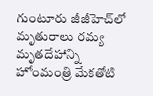గుంటూరు జీజీహెచ్‌లో మృతురాలు రమ్య మృతదేహాన్ని హోంమంత్రి మేకతోటి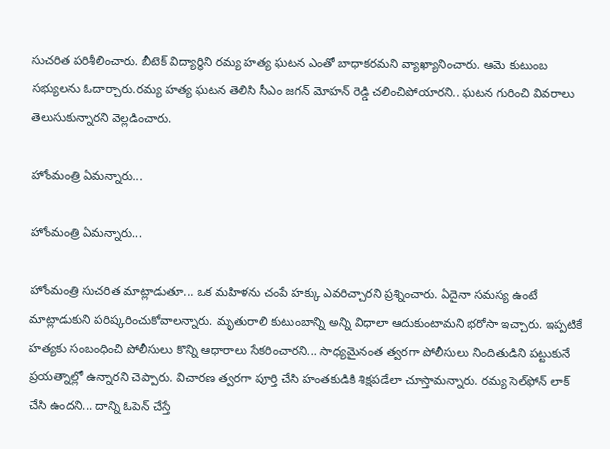సుచరిత పరిశీలించారు. బీటెక్ విద్యార్థిని రమ్య హత్య ఘటన ఎంతో బాధాకరమని వ్యాఖ్యానించారు. ఆమె కుటుంబ సభ్యులను ఓదార్చారు.రమ్య హత్య ఘటన తెలిసి సీఎం జగన్ మోహన్ రెడ్డి చలించిపోయారని.. ఘటన గురించి వివరాలు తెలుసుకున్నారని వెల్లడించారు.

హోంమంత్రి ఏమన్నారు...

హోంమంత్రి ఏమన్నారు...

హోంమంత్రి సుచరిత మాట్లాడుతూ... ఒక మహిళను చంపే హక్కు ఎవరిచ్చారని ప్రశ్నించారు. ఏదైనా సమస్య ఉంటే మాట్లాడుకుని పరిష్కరించుకోవాలన్నారు. మృతురాలి కుటుంబాన్ని అన్ని విధాలా ఆదుకుంటామని భరోసా ఇచ్చారు. ఇప్పటికే హత్యకు సంబంధించి పోలీసులు కొన్ని ఆధారాలు సేకరించారని... సాధ్యమైనంత త్వరగా పోలీసులు నిందితుడిని పట్టుకునే ప్రయత్నాల్లో ఉన్నారని చెప్పారు. విచారణ త్వరగా పూర్తి చేసి హంతకుడికి శిక్షపడేలా చూస్తామన్నారు. రమ్య సెల్‌ఫోన్‌ లాక్‌ చేసి ఉందని... దాన్ని ఓపెన్‌ చేస్తే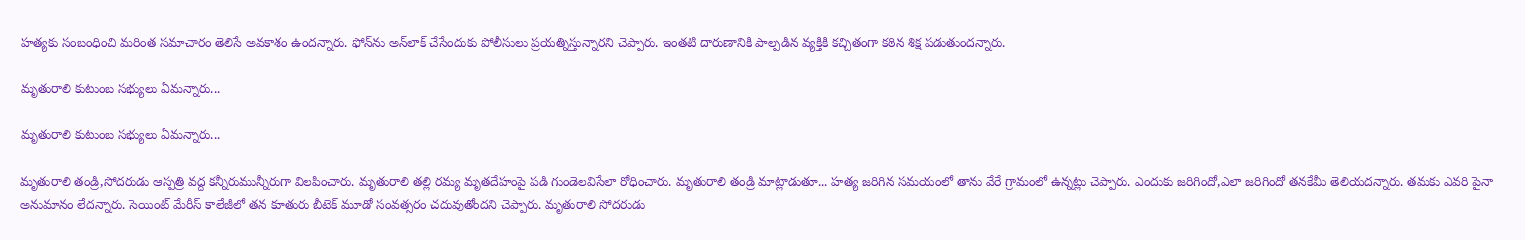హత్యకు సంబంధించి మరింత సమాచారం తెలిసే అవకాశం ఉందన్నారు. ఫోన్‌ను అన్‌లాక్‌ చేసేందుకు పోలీసులు ప్రయత్నిస్తున్నారని చెప్పారు. ఇంతటి దారుణానికి పాల్పడిన వ్యక్తికి కచ్చితంగా కఠిన శిక్ష పడుతుందన్నారు.

మృతురాలి కుటుంబ సభ్యులు ఏమన్నారు...

మృతురాలి కుటుంబ సభ్యులు ఏమన్నారు...

మృతురాలి తండ్రి,సోదరుడు ఆస్పత్రి వద్ద కన్నీరుమున్నీరుగా విలపించారు. మృతురాలి తల్లి రమ్య మృతదేహంపై పడి గుండెలవిసేలా రోధించారు. మృతురాలి తండ్రి మాట్లాడుతూ... హత్య జరిగిన సమయంలో తాను వేరే గ్రామంలో ఉన్నట్లు చెప్పారు. ఎందుకు జరిగిందో,ఎలా జరిగిందో తనకేమీ తెలియదన్నారు. తమకు ఎవరి పైనా అనుమానం లేదన్నారు. సెయింట్ మేరీస్‌ కాలేజీలో తన కూతురు బీటెక్ మూడో సంవత్సరం చదువుతోందని చెప్పారు. మృతురాలి సోదరుడు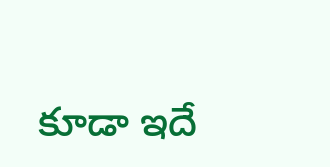కూడా ఇదే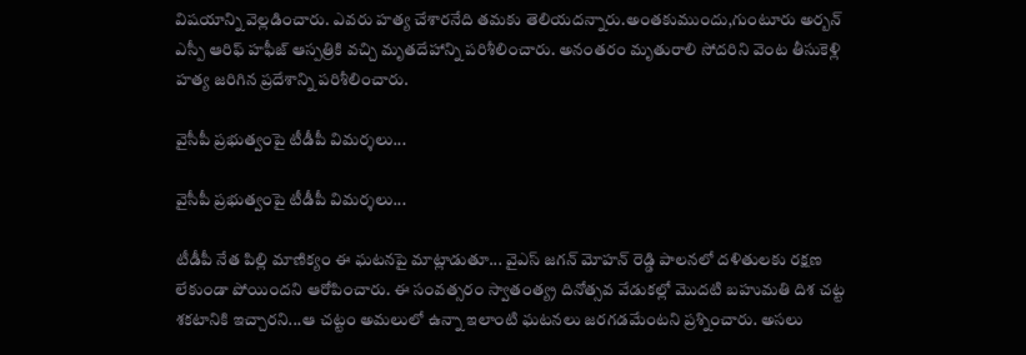విషయాన్ని వెల్లడించారు. ఎవరు హత్య చేశారనేది తమకు తెలియదన్నారు.అంతకుముందు,గుంటూరు అర్బన్ ఎస్పీ ఆరిఫ్ హఫీజ్ ఆస్పత్రికి వచ్చి మృతదేహాన్ని పరిశీలించారు. అనంతరం మృతురాలి సోదరిని వెంట తీసుకెళ్లి హత్య జరిగిన ప్రదేశాన్ని పరిశీలించారు.

వైసీపీ ప్రభుత్వంపై టీడీపీ విమర్శలు...

వైసీపీ ప్రభుత్వంపై టీడీపీ విమర్శలు...

టీడీపీ నేత పిల్లి మాణిక్యం ఈ ఘటనపై మాట్లాడుతూ... వైఎస్ జగన్ మోహన్ రెడ్డి పాలనలో దళితులకు రక్షణ లేకుండా పోయిందని ఆరోపించారు. ఈ సంవత్సరం స్వాతంత్య్ర దినోత్సవ వేడుకల్లో మొదటి బహుమతి దిశ చట్ట శకటానికి ఇచ్చారని...ఆ చట్టం అమలులో ఉన్నా ఇలాంటి ఘటనలు జరగడమేంటని ప్రశ్నించారు. అసలు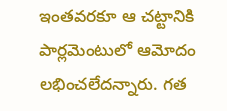ఇంతవరకూ ఆ చట్టానికి పార్లమెంటులో ఆమోదం లభించలేదన్నారు. గత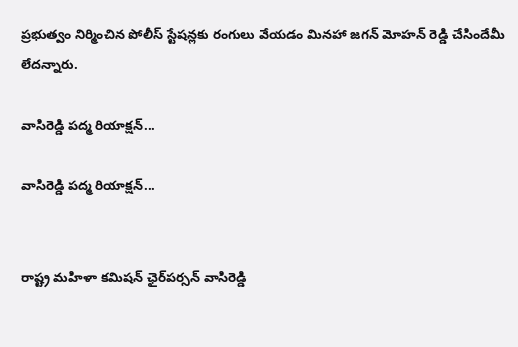ప్రభుత్వం నిర్మించిన పోలీస్ స్టేషన్లకు రంగులు వేయడం మినహా జగన్ మోహన్ రెడ్డి చేసిందేమీ లేదన్నారు.

వాసిరెడ్డి పద్మ రియాక్షన్...

వాసిరెడ్డి పద్మ రియాక్షన్...


రాష్ట్ర మహిళా కమిషన్ ఛైర్‌పర్సన్‌ వాసిరెడ్డి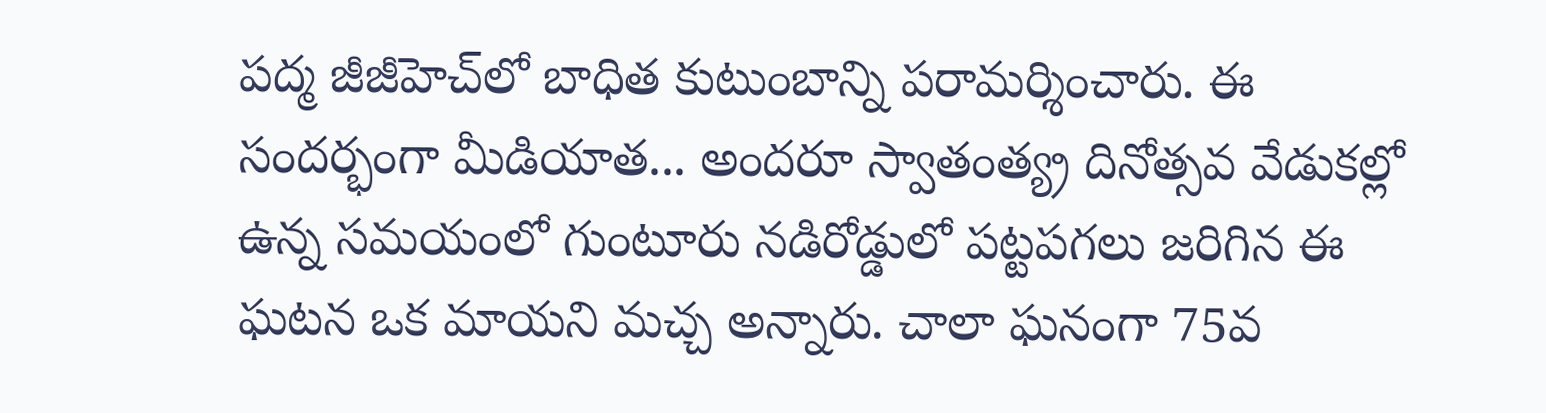పద్మ జీజీహెచ్‌లో బాధిత కుటుంబాన్ని పరామర్శించారు. ఈ సందర్భంగా మీడియాత... అందరూ స్వాతంత్య్ర దినోత్సవ వేడుకల్లో ఉన్న సమయంలో గుంటూరు నడిరోడ్డులో పట్టపగలు జరిగిన ఈ ఘటన ఒక మాయని మచ్చ అన్నారు. చాలా ఘనంగా 75వ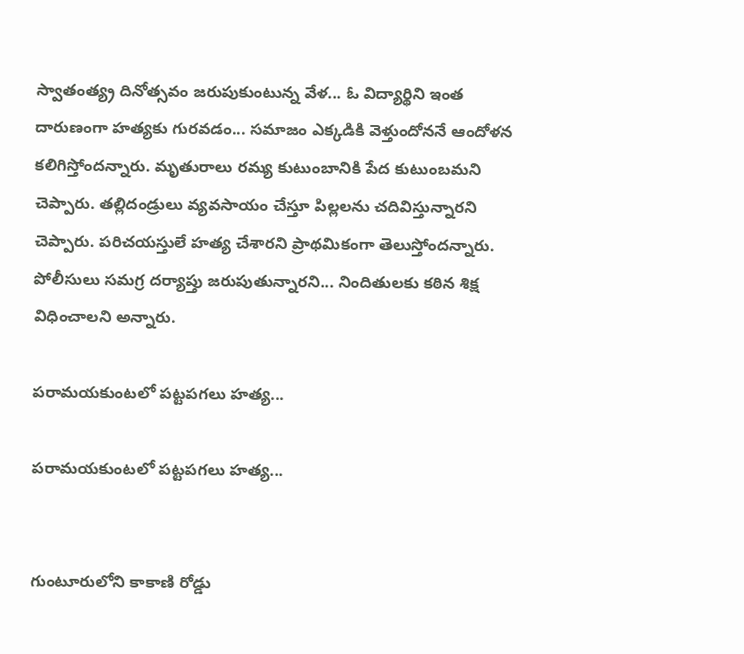స్వాతంత్య్ర దినోత్సవం జరుపుకుంటున్న వేళ... ఓ విద్యార్థిని ఇంత దారుణంగా హత్యకు గురవడం... సమాజం ఎక్కడికి వెళ్తుందోననే ఆందోళన కలిగిస్తోందన్నారు. మృతురాలు రమ్య కుటుంబానికి పేద కుటుంబమని చెప్పారు. తల్లిదండ్రులు వ్యవసాయం చేస్తూ పిల్లలను చదివిస్తున్నారని చెప్పారు. పరిచయస్తులే హత్య చేశారని ప్రాథమికంగా తెలుస్తోందన్నారు. పోలీసులు సమగ్ర దర్యాప్తు జరుపుతున్నారని... నిందితులకు కఠిన శిక్ష విధించాలని అన్నారు.

పరామయకుంటలో పట్టపగలు హత్య...

పరామయకుంటలో పట్టపగలు హత్య...


గుంటూరులోని కాకాణి రోడ్డు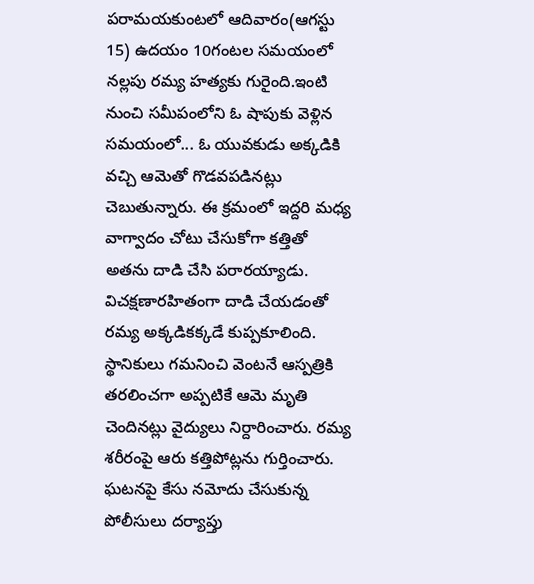పరామయకుంటలో ఆదివారం(ఆగస్టు 15) ఉదయం 10గంటల సమయంలో నల్లపు రమ్య హత్యకు గురైంది.ఇంటి నుంచి సమీపంలోని ఓ షాపుకు వెళ్లిన సమయంలో... ఓ యువకుడు అక్కడికి వచ్చి ఆమెతో గొడవపడినట్లు చెబుతున్నారు. ఈ క్రమంలో ఇద్దరి మధ్య వాగ్వాదం చోటు చేసుకోగా కత్తితో అతను దాడి చేసి పరారయ్యాడు. విచక్షణారహితంగా దాడి చేయడంతో రమ్య అక్కడికక్కడే కుప్పకూలింది. స్థానికులు గమనించి వెంటనే ఆస్పత్రికి తరలించగా అప్పటికే ఆమె మృతి చెందినట్లు వైద్యులు నిర్దారించారు. రమ్య శరీరంపై ఆరు కత్తిపోట్లను గుర్తించారు. ఘటనపై కేసు నమోదు చేసుకున్న పోలీసులు దర్యాప్తు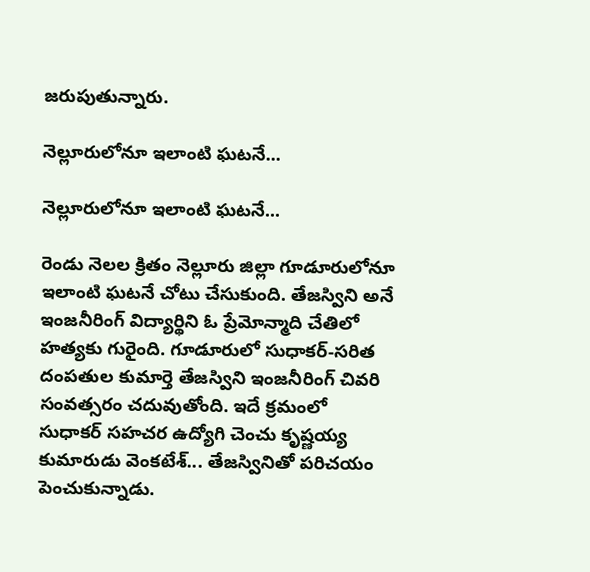జరుపుతున్నారు.

నెల్లూరులోనూ ఇలాంటి ఘటనే...

నెల్లూరులోనూ ఇలాంటి ఘటనే...

రెండు నెలల క్రితం నెల్లూరు జిల్లా గూడూరులోనూ ఇలాంటి ఘటనే చోటు చేసుకుంది. తేజస్విని అనే ఇంజనీరింగ్ విద్యార్థిని ఓ ప్రేమోన్మాది చేతిలో హత్యకు గురైంది. గూడూరులో సుధాకర్-సరిత దంపతుల కుమార్తె తేజస్విని ఇంజనీరింగ్ చివరి సంవత్సరం చదువుతోంది. ఇదే క్రమంలో సుధాకర్ సహచర ఉద్యోగి చెంచు కృష్ణయ్య కుమారుడు వెంకటేశ్‌... తేజస్వినితో పరిచయం పెంచుకున్నాడు.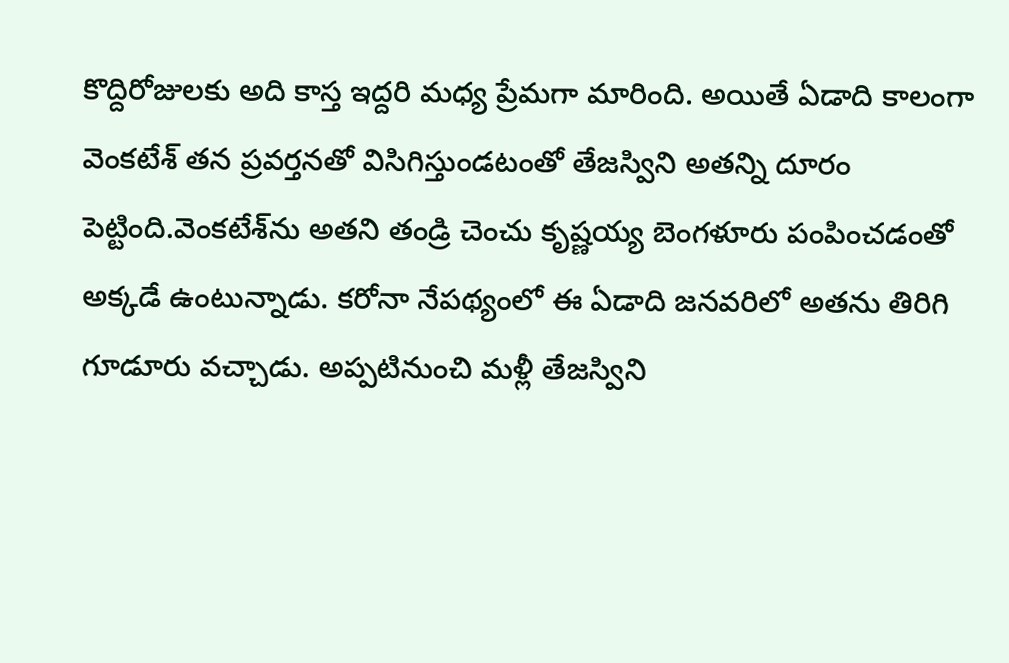కొద్దిరోజులకు అది కాస్త ఇద్దరి మధ్య ప్రేమగా మారింది. అయితే ఏడాది కాలంగా వెంకటేశ్ తన ప్రవర్తనతో విసిగిస్తుండటంతో తేజస్విని అతన్ని దూరం పెట్టింది.వెంకటేశ్‌ను అతని తండ్రి చెంచు కృష్ణయ్య బెంగళూరు పంపించడంతో అక్కడే ఉంటున్నాడు. కరోనా నేపథ్యంలో ఈ ఏడాది జనవరిలో అతను తిరిగి గూడూరు వచ్చాడు. అప్పటినుంచి మళ్లీ తేజస్విని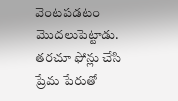వెంటపడటం మొదలుపెట్టాడు. తరచూ ఫోన్లు చేసి ప్రేమ పేరుతో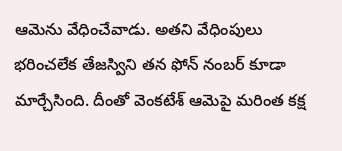ఆమెను వేధించేవాడు. అతని వేధింపులు భరించలేక తేజస్విని తన ఫోన్ నంబర్ కూడా మార్చేసింది. దీంతో వెంకటేశ్ ఆమెపై మరింత కక్ష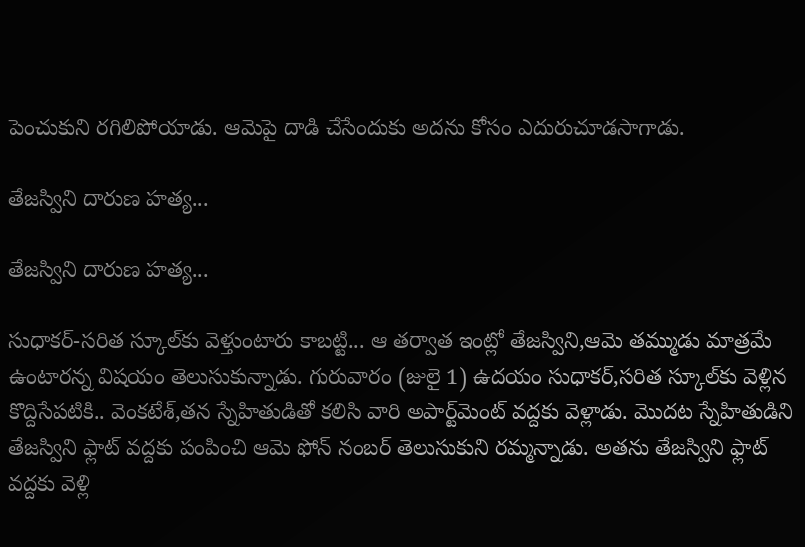పెంచుకుని రగిలిపోయాడు. ఆమెపై దాడి చేసేందుకు అదను కోసం ఎదురుచూడసాగాడు.

తేజస్విని దారుణ హత్య...

తేజస్విని దారుణ హత్య...

సుధాకర్-సరిత స్కూల్‌కు వెళ్తుంటారు కాబట్టి... ఆ తర్వాత ఇంట్లో తేజస్విని,ఆమె తమ్ముడు మాత్రమే ఉంటారన్న విషయం తెలుసుకున్నాడు. గురువారం (జులై 1) ఉదయం సుధాకర్,సరిత స్కూల్‌కు వెళ్లిన కొద్దిసేపటికి.. వెంకటేశ్,తన స్నేహితుడితో కలిసి వారి అపార్ట్‌మెంట్‌ వద్దకు వెళ్లాడు. మొదట స్నేహితుడిని తేజస్విని ఫ్లాట్ వద్దకు పంపించి ఆమె ఫోన్ నంబర్ తెలుసుకుని రమ్మన్నాడు. అతను తేజస్విని ఫ్లాట్ వద్దకు వెళ్లి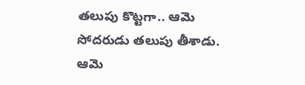తలుపు కొట్టగా.. ఆమె సోదరుడు తలుపు తీశాడు. ఆమె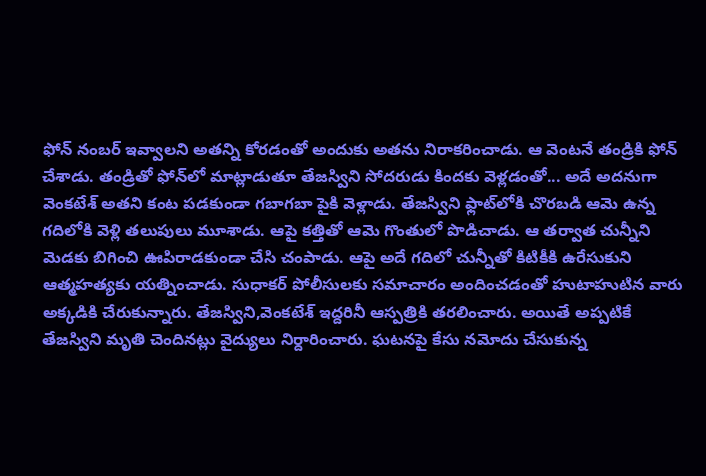ఫోన్ నంబర్ ఇవ్వాలని అతన్ని కోరడంతో అందుకు అతను నిరాకరించాడు. ఆ వెంటనే తండ్రికి ఫోన్ చేశాడు. తండ్రితో ఫోన్‌లో మాట్లాడుతూ తేజస్విని సోదరుడు కిందకు వెళ్లడంతో... అదే అదనుగా వెంకటేశ్ అతని కంట పడకుండా గబాగబా పైకి వెళ్లాడు. తేజస్విని ఫ్లాట్‌లోకి చొరబడి ఆమె ఉన్న గదిలోకి వెళ్లి తలుపులు మూశాడు. ఆపై కత్తితో ఆమె గొంతులో పొడిచాడు. ఆ తర్వాత చున్నీని మెడకు బిగించి ఊపిరాడకుండా చేసి చంపాడు. ఆపై అదే గదిలో చున్నీతో కిటికీకి ఉరేసుకుని ఆత్మహత్యకు యత్నించాడు. సుధాకర్ పోలీసులకు సమాచారం అందించడంతో హుటాహుటిన వారు అక్కడికి చేరుకున్నారు. తేజస్విని,వెంకటేశ్ ఇద్దరినీ ఆస్పత్రికి తరలించారు. అయితే అప్పటికే తేజస్విని మృతి చెందినట్లు వైద్యులు నిర్దారించారు. ఘటనపై కేసు నమోదు చేసుకున్న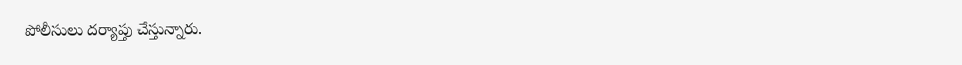పోలీసులు దర్యాప్తు చేస్తున్నారు.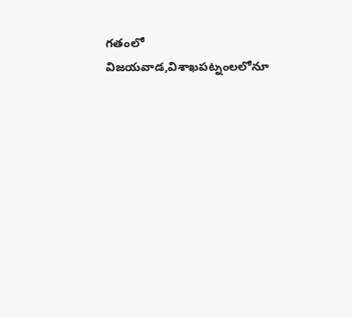గతంలో విజయవాడ,విశాఖపట్నంలలోనూ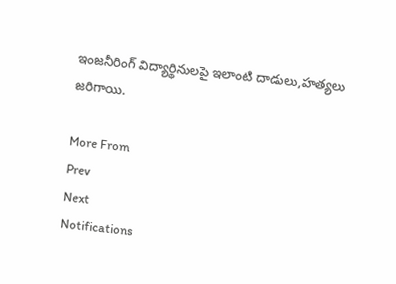ఇంజనీరింగ్ విద్యార్థినులపై ఇలాంటి దాడులు,హత్యలు జరిగాయి.

More From
Prev
Next
Notifications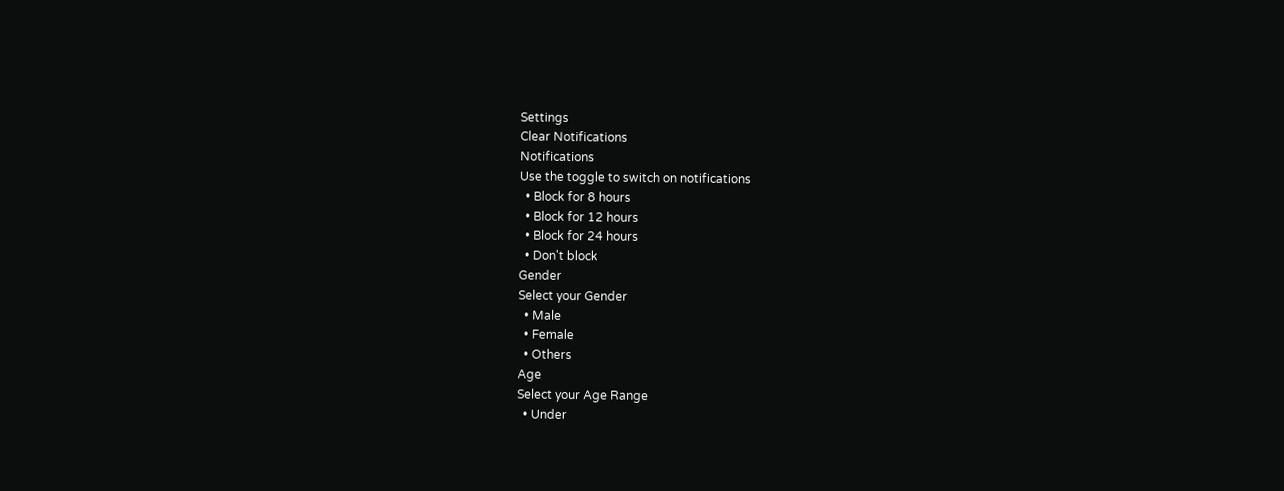Settings
Clear Notifications
Notifications
Use the toggle to switch on notifications
  • Block for 8 hours
  • Block for 12 hours
  • Block for 24 hours
  • Don't block
Gender
Select your Gender
  • Male
  • Female
  • Others
Age
Select your Age Range
  • Under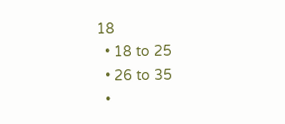18
  • 18 to 25
  • 26 to 35
  •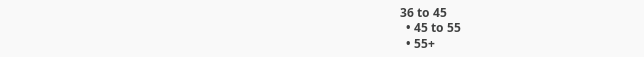36 to 45
  • 45 to 55
  • 55+